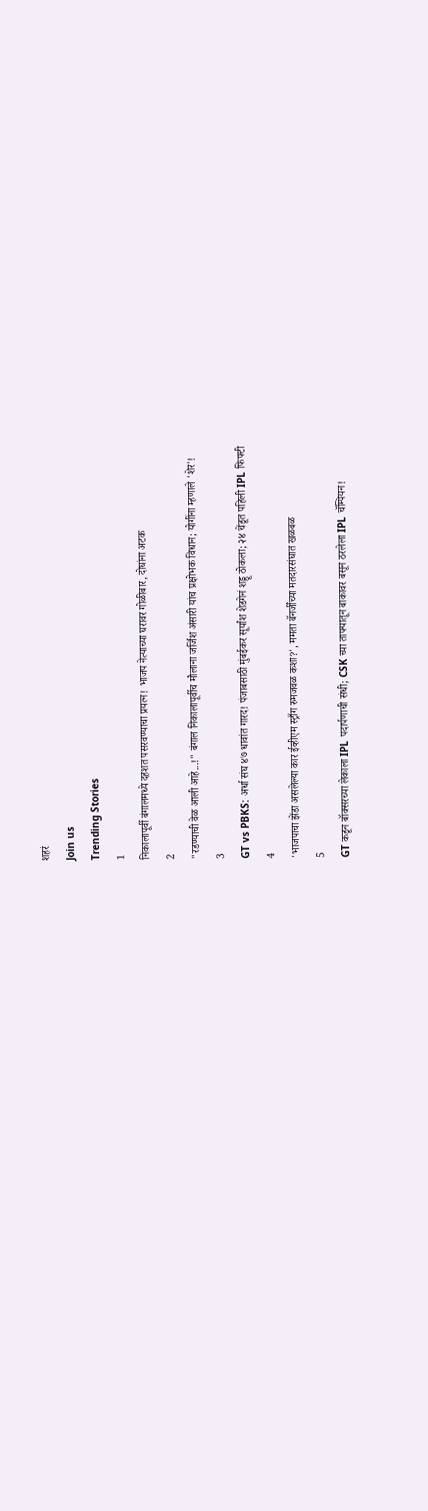शहरं
Join us
Trending Stories
1
निकालापूर्वी बंगालमध्ये दहशत पसरवण्याचा प्रयत्न! भाजप नेत्याच्या घरावर गोळीबार, दोघांना अटक
2
"रडण्याची वेळ आली आहे...!" बंगाल निकालापूर्वीच मौलाना जर्जिश अंसारी यांच प्रक्षोभक विधान; योगींना म्हणाले 'शेर'!
3
GT vs PBKS: अर्धा संघ ४७ धावांत गारद! पंजाबसाठी मुंबईकर सूर्यांश शेडगेनं शड्डू ठोकला; २४ चेंडूत पहिली IPL फिफ्टी
4
'भाजपाचा झेंडा असलेल्या कार ईव्हीएम स्ट्राँग रुमजवळ कशा?', ममता बॅनर्जींच्या मतदारसंघात खळबळ
5
GT कडून बॉक्सरच्या लेकाला IPL पदार्पणाची संधी; CSK च्या ताफ्यातून बाकावर बसून ठरलेला IPL चॅम्पियन!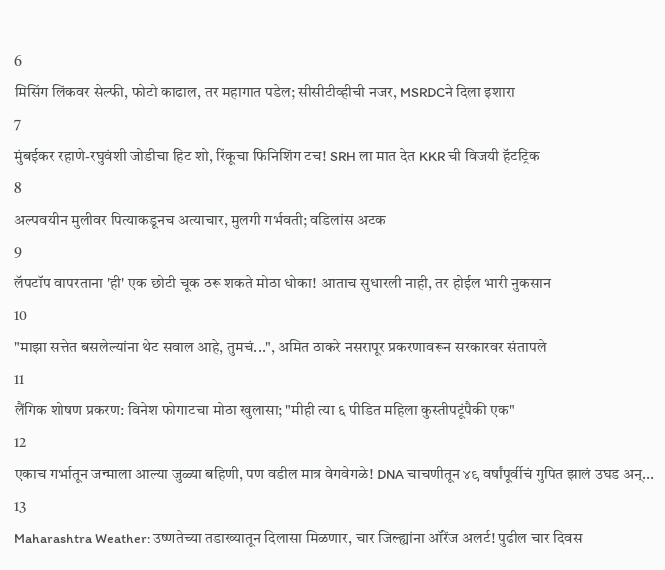6
मिसिंग लिंकवर सेल्फी, फोटो काढाल, तर महागात पडेल; सीसीटीव्हीची नजर, MSRDCने दिला इशारा
7
मुंबईकर रहाणे-रघुवंशी जोडीचा हिट शो, रिंकूचा फिनिशिंग टच! SRH ला मात देत KKR ची विजयी हॅटट्रिक
8
अल्पवयीन मुलीवर पित्याकडूनच अत्याचार, मुलगी गर्भवती; वडिलांस अटक
9
लॅपटॉप वापरताना 'ही' एक छोटी चूक ठरू शकते मोठा धोका! आताच सुधारली नाही, तर होईल भारी नुकसान
10
"माझा सत्तेत बसलेल्यांना थेट सवाल आहे, तुमचं...", अमित ठाकरे नसरापूर प्रकरणावरून सरकारवर संतापले
11
लैंगिक शोषण प्रकरण: विनेश फोगाटचा मोठा खुलासा; "मीही त्या ६ पीडित महिला कुस्तीपटूंपैकी एक"
12
एकाच गर्भातून जन्माला आल्या जुळ्या बहिणी, पण वडील मात्र वेगवेगळे! DNA चाचणीतून ४९ वर्षांपूर्वीचं गुपित झालं उघड अन्...
13
Maharashtra Weather: उष्णतेच्या तडाख्यातून दिलासा मिळणार, चार जिल्ह्यांना ऑरेंज अलर्ट! पुढील चार दिवस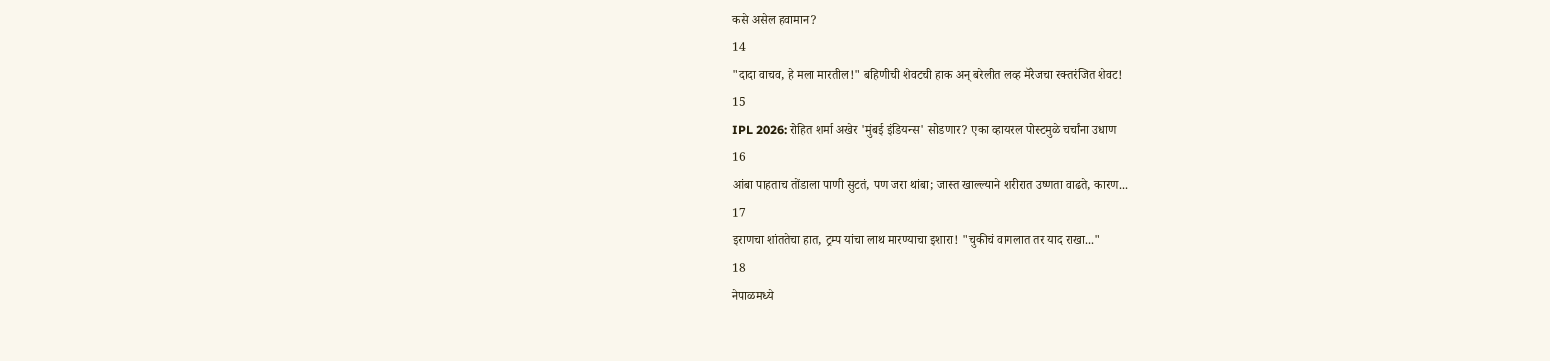कसे असेल हवामान?
14
"दादा वाचव, हे मला मारतील!" बहिणीची शेवटची हाक अन् बरेलीत लव्ह मॅरेजचा रक्तरंजित शेवट!
15
IPL 2026: रोहित शर्मा अखेर 'मुंबई इंडियन्स' सोडणार? एका व्हायरल पोस्टमुळे चर्चांना उधाण
16
आंबा पाहताच तोंडाला पाणी सुटतं, पण जरा थांबा; जास्त खाल्ल्याने शरीरात उष्णता वाढते, कारण...
17
इराणचा शांततेचा हात, ट्रम्प यांचा लाथ मारण्याचा इशारा! "चुकीचं वागलात तर याद राखा..."
18
नेपाळमध्ये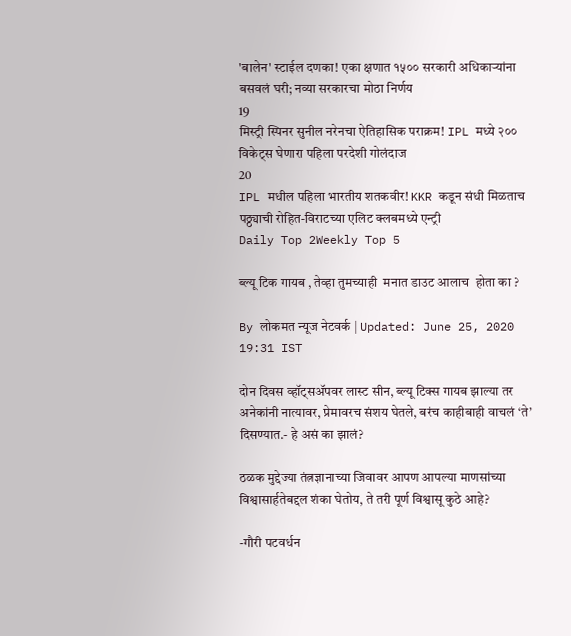'बालेन' स्टाईल दणका! एका क्षणात १५०० सरकारी अधिकाऱ्यांना बसवलं घरी; नव्या सरकारचा मोठा निर्णय
19
मिस्ट्री स्पिनर सुनील नरेनचा ऐतिहासिक पराक्रम! IPL मध्ये २०० विकेट्स घेणारा पहिला परदेशी गोलंदाज
20
IPL मधील पहिला भारतीय शतकवीर! KKR कडून संधी मिळताच पठ्ठ्याची रोहित-विराटच्या एलिट क्लबमध्ये एन्ट्री
Daily Top 2Weekly Top 5

ब्ल्यू टिक गायब , तेव्हा तुमच्याही  मनात डाउट आलाच  होता का ?

By लोकमत न्यूज नेटवर्क | Updated: June 25, 2020 19:31 IST

दोन दिवस व्हॉट्सॲपवर लास्ट सीन, ब्ल्यू टिक्स गायब झाल्या तर अनेकांनी नात्यावर, प्रेमावरच संशय घेतले, बरंच काहीबाही वाचलं ‘ते’ दिसण्यात.- हे असं का झालं?

ठळक मुद्देज्या तंत्नज्ञानाच्या जिवावर आपण आपल्या माणसांच्या विश्वासार्हतेबद्दल शंका घेतोय, ते तरी पूर्ण विश्वासू कुठे आहे?

-गौरी पटवर्धन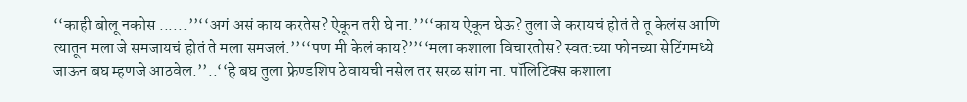‘‘काही बोलू नकोस ......’’‘‘अगं असं काय करतेस? ऐकून तरी घे ना.’’‘‘काय ऐकून घेऊ? तुला जे करायचं होतं ते तू केलंस आणि त्यातून मला जे समजायचं होतं ते मला समजलं.’’‘‘पण मी केलं काय?’’‘‘मला कशाला विचारतोस? स्वत:च्या फोनच्या सेटिंगमध्ये जाऊन बघ म्हणजे आठवेल.’’..‘‘हे बघ तुला फ्रेण्डशिप ठेवायची नसेल तर सरळ सांग ना. पॉलिटिक्स कशाला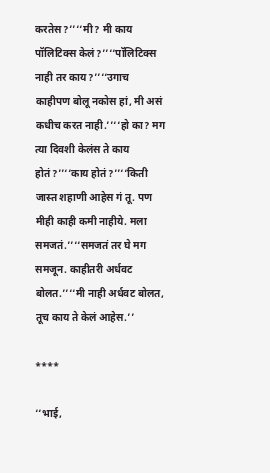करतेस?’’‘‘मी? मी काय पॉलिटिक्स केलं?’’‘‘पॉलिटिक्स नाही तर काय?’’‘‘उगाच काहीपण बोलू नकोस हां, मी असं कधीच करत नाही.’’‘‘हो का? मग त्या दिवशी केलंस ते काय होतं?’’‘‘काय होतं?’’‘‘किती जास्त शहाणी आहेस गं तू. पण मीही काही कमी नाहीये. मला समजतं.’’‘‘समजतं तर घे मग समजून. काहीतरी अर्धवट बोलत.’’‘‘मी नाही अर्धवट बोलत, तूच काय ते केलं आहेस.’’

****

‘‘भाई,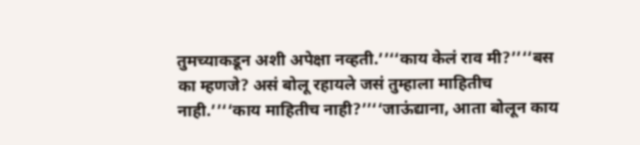तुमच्याकडून अशी अपेक्षा नव्हती.’’‘‘काय केलं राव मी?’’‘‘बस का म्हणजे? असं बोलू रहायले जसं तुम्हाला माहितीच नाही.’’‘‘काय माहितीच नाही?’’‘‘जाऊंद्याना, आता बोलून काय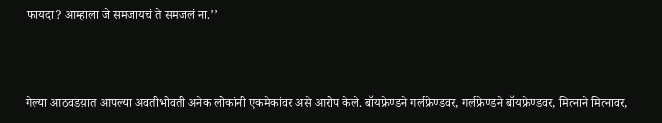फायदा? आम्हाला जे समजायचं ते समजलं ना.’’



गेल्या आठवडय़ात आपल्या अवतीभोवती अनेक लोकांनी एकमेकांवर असे आरोप केले. बॉयफ्रेण्डने गर्लफ्रेण्डवर, गर्लफ्रेण्डने बॉयफ्रेण्डवर, मित्नाने मित्नावर,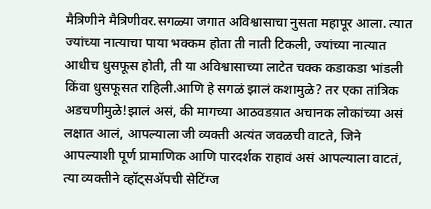मैत्रिणीने मैत्रिणीवर.सगळ्या जगात अविश्वासाचा नुसता महापूर आला. त्यात ज्यांच्या नात्याचा पाया भक्कम होता ती नाती टिकली, ज्यांच्या नात्यात आधीच धुसफूस होती, ती या अविश्वासाच्या लाटेत चक्क कडाकडा भांडली किंवा धुसफूसत राहिली.आणि हे सगळं झालं कशामुळे? तर एका तांत्रिक अडचणीमुळे!झालं असं, की मागच्या आठवडय़ात अचानक लोकांच्या असं लक्षात आलं, आपल्याला जी व्यक्ती अत्यंत जवळची वाटते, जिने आपल्याशी पूर्ण प्रामाणिक आणि पारदर्शक राहावं असं आपल्याला वाटतं, त्या व्यक्तीने व्हॉट्सॲपची सेटिंग्ज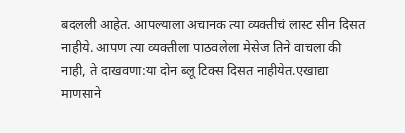बदलली आहेत. आपल्याला अचानक त्या व्यक्तीचं लास्ट सीन दिसत नाहीये. आपण त्या व्यक्तीला पाठवलेला मेसेज तिने वाचला की नाही, ते दाखवणा:या दोन ब्लू टिक्स दिसत नाहीयेत.एखाद्या माणसाने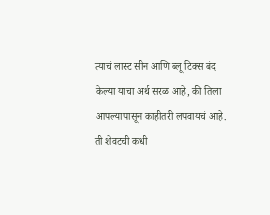त्याचं लास्ट सीन आणि ब्लू टिक्स बंद केल्या याचा अर्थ सरळ आहे, की तिला आपल्यापासून काहीतरी लपवायचं आहे. ती शेवटची कधी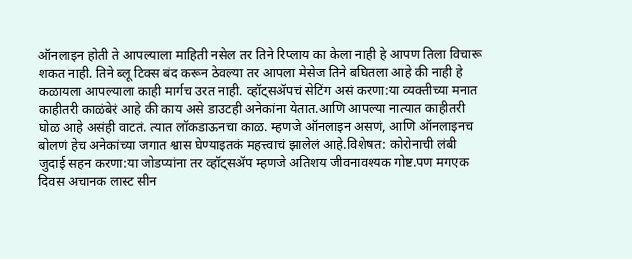ऑनलाइन होती ते आपल्याला माहिती नसेल तर तिने रिप्लाय का केला नाही हे आपण तिला विचारू शकत नाही. तिने ब्लू टिक्स बंद करून ठेवल्या तर आपला मेसेज तिने बघितला आहे की नाही हे कळायला आपल्याला काही मार्गच उरत नाही. व्हॉट्सॲपचं सेटिंग असं करणा:या व्यक्तीच्या मनात काहीतरी काळंबेरं आहे की काय असे डाउटही अनेकांना येतात.आणि आपल्या नात्यात काहीतरी घोळ आहे असंही वाटतं. त्यात लॉकडाऊनचा काळ. म्हणजे ऑनलाइन असणं, आणि ऑनलाइनच बोलणं हेच अनेकांच्या जगात श्वास घेण्याइतकं महत्त्वाचं झालेलं आहे.विशेषत: कोरोनाची लंबी जुदाई सहन करणा:या जोडप्यांना तर व्हॉट्सॲप म्हणजे अतिशय जीवनावश्यक गोष्ट.पण मगएक दिवस अचानक लास्ट सीन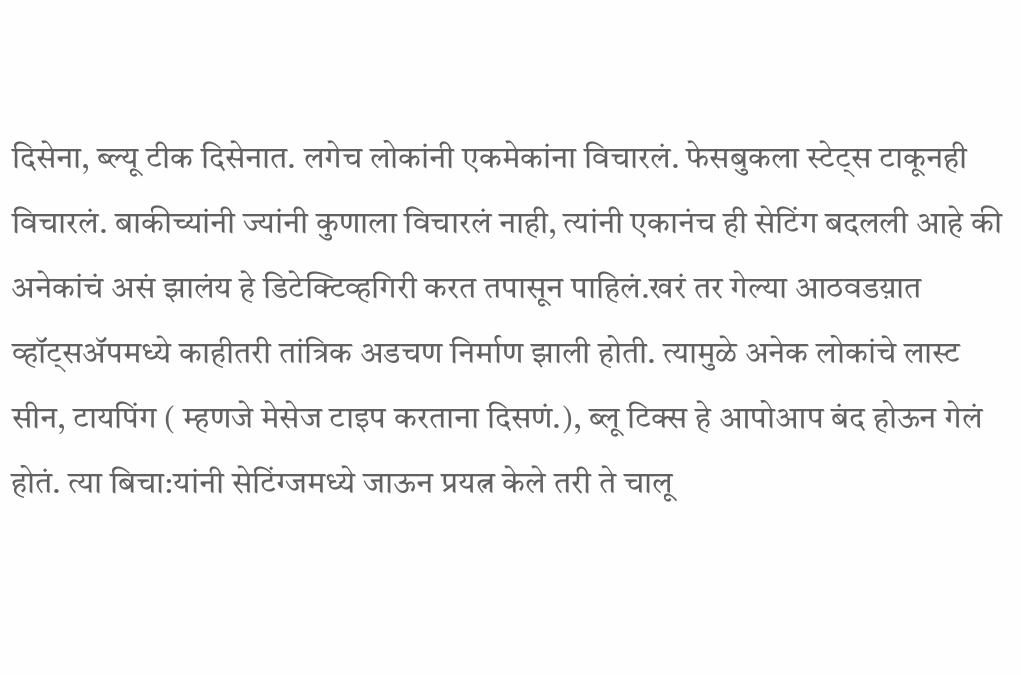दिसेना, ब्ल्यू टीक दिसेनात. लगेच लोकांनी एकमेकांना विचारलं. फेसबुकला स्टेट्स टाकूनही विचारलं. बाकीच्यांनी ज्यांनी कुणाला विचारलं नाही, त्यांनी एकानंच ही सेटिंग बदलली आहे की अनेकांचं असं झालंय हे डिटेक्टिव्हगिरी करत तपासून पाहिलं.खरं तर गेल्या आठवडय़ात व्हॉट्सॲपमध्ये काहीतरी तांत्रिक अडचण निर्माण झाली होती. त्यामुळे अनेक लोकांचे लास्ट सीन, टायपिंग ( म्हणजे मेसेज टाइप करताना दिसणं.), ब्लू टिक्स हे आपोआप बंद होऊन गेलं होतं. त्या बिचा:यांनी सेटिंग्जमध्ये जाऊन प्रयत्न केले तरी ते चालू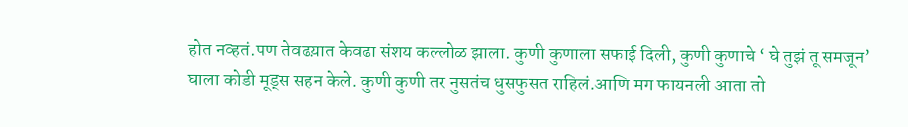होत नव्हतं.पण तेवढय़ात केवढा संशय कल्लोळ झाला. कुणी कुणाला सफाई दिली, कुणी कुणाचे ‘ घे तुझं तू समजून’ घाला कोडी मूड्स सहन केले. कुणी कुणी तर नुसतंच धुसफुसत राहिलं.आणि मग फायनली आता तो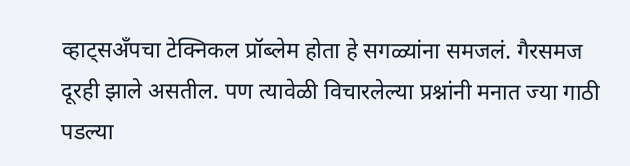व्हाट्सअँपचा टेक्निकल प्रॉब्लेम होता हे सगळ्यांना समजलं. गैरसमज दूरही झाले असतील. पण त्यावेळी विचारलेल्या प्रश्नांनी मनात ज्या गाठी पडल्या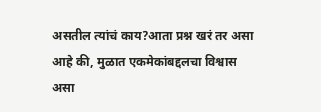असतील त्यांचं काय?आता प्रश्न खरं तर असा आहे की, मुळात एकमेकांबद्दलचा विश्वास असा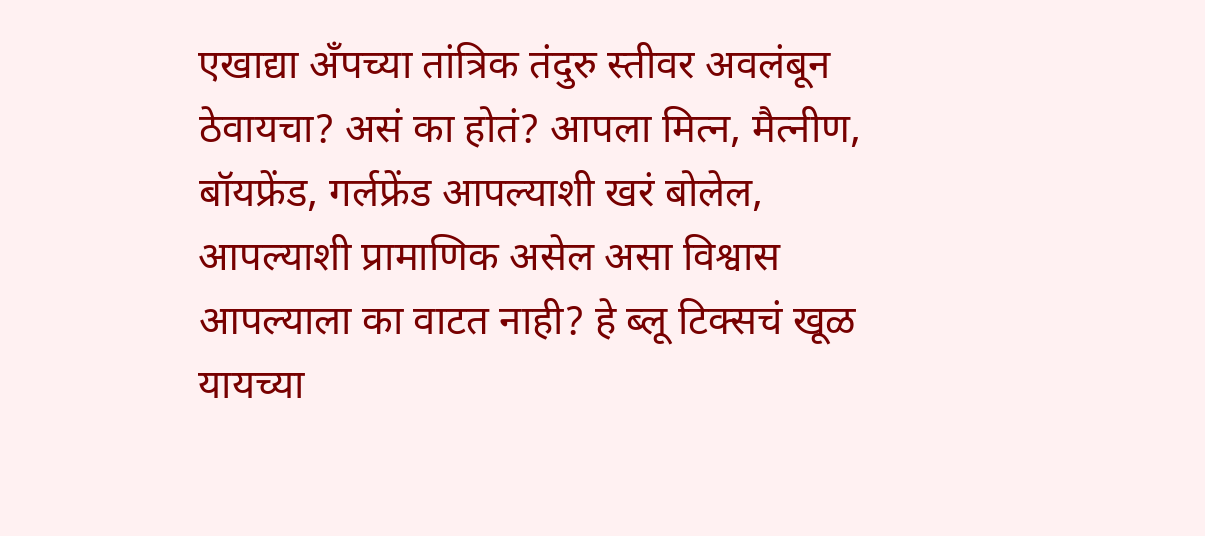एखाद्या अँपच्या तांत्रिक तंदुरु स्तीवर अवलंबून ठेवायचा? असं का होतं? आपला मित्न, मैत्नीण, बॉयफ्रेंड, गर्लफ्रेंड आपल्याशी खरं बोलेल, आपल्याशी प्रामाणिक असेल असा विश्वास आपल्याला का वाटत नाही? हे ब्लू टिक्सचं खूळ यायच्या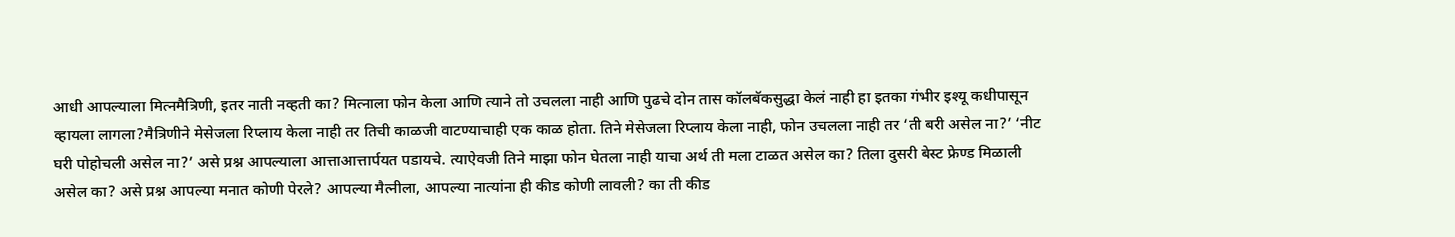आधी आपल्याला मित्नमैत्रिणी, इतर नाती नव्हती का? मित्नाला फोन केला आणि त्याने तो उचलला नाही आणि पुढचे दोन तास कॉलबॅकसुद्धा केलं नाही हा इतका गंभीर इश्यू कधीपासून व्हायला लागला?मैत्रिणीने मेसेजला रिप्लाय केला नाही तर तिची काळजी वाटण्याचाही एक काळ होता. तिने मेसेजला रिप्लाय केला नाही, फोन उचलला नाही तर ‘ती बरी असेल ना?’ ‘नीट घरी पोहोचली असेल ना?’ असे प्रश्न आपल्याला आत्ताआत्तार्पयत पडायचे. त्याऐवजी तिने माझा फोन घेतला नाही याचा अर्थ ती मला टाळत असेल का? तिला दुसरी बेस्ट फ्रेण्ड मिळाली असेल का? असे प्रश्न आपल्या मनात कोणी पेरले? आपल्या मैत्नीला, आपल्या नात्यांना ही कीड कोणी लावली? का ती कीड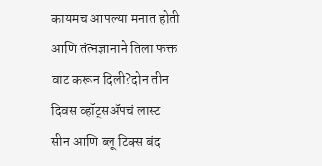कायमच आपल्या मनात होती आणि तंत्नज्ञानाने तिला फक्त वाट करून दिली?दोन तीन दिवस व्हॉट्सॲपचं लास्ट सीन आणि ब्लू टिक्स बंद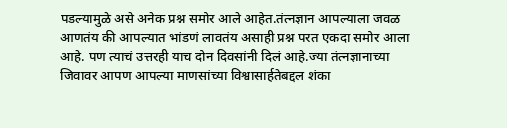पडल्यामुळे असे अनेक प्रश्न समोर आले आहेत.तंत्नज्ञान आपल्याला जवळ आणतंय की आपल्यात भांडणं लावतंय असाही प्रश्न परत एकदा समोर आला आहे. पण त्याचं उत्तरही याच दोन दिवसांनी दिलं आहे.ज्या तंत्नज्ञानाच्या जिवावर आपण आपल्या माणसांच्या विश्वासार्हतेबद्दल शंका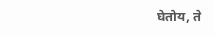घेतोय, ते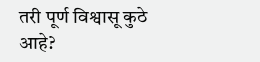तरी पूर्ण विश्वासू कुठे आहे?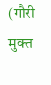(गौरी मुक्त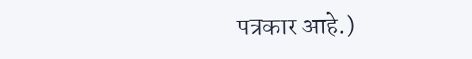पत्रकार आहे.)